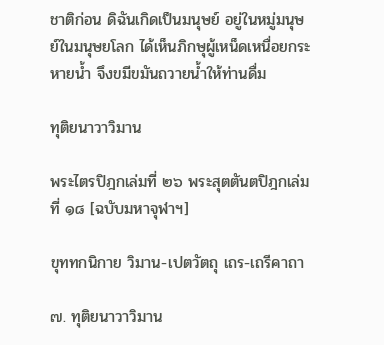ชาติก่อน ดิฉันเกิดเป็นมนุษย์ อยู่ในหมู่มนุษย์ในมนุษยโลก ได้เห็นภิกษุผู้เหน็ดเหนื่อยกระหายน้ำ จึงขมีขมันถวายน้ำให้ท่านดื่ม

ทุติยนาวาวิมาน

พระไตรปิฎกเล่มที่ ๒๖ พระสุตตันตปิฎกเล่มที่ ๑๘ [ฉบับมหาจุฬาฯ]

ขุททกนิกาย วิมาน-เปตวัตถุ เถร-เถรีคาถา

๗. ทุติยนาวาวิมาน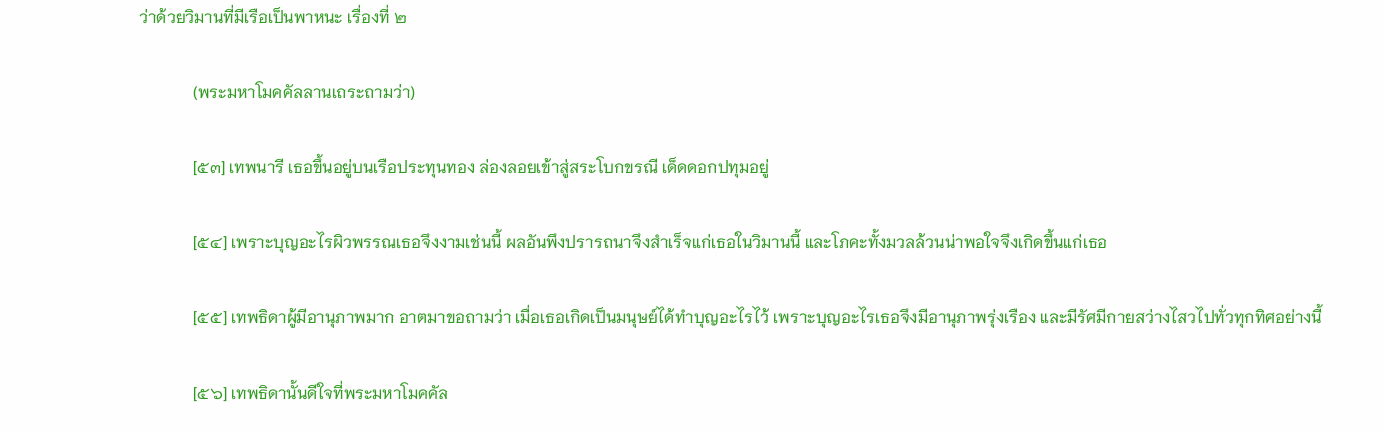ว่าด้วยวิมานที่มีเรือเป็นพาหนะ เรื่องที่ ๒

             (พระมหาโมคคัลลานเถระถามว่า)

             [๕๓] เทพนารี เธอขึ้นอยู่บนเรือประทุนทอง ล่องลอยเข้าสู่สระโบกขรณี เด็ดดอกปทุมอยู่

             [๕๔] เพราะบุญอะไรผิวพรรณเธอจึงงามเช่นนี้ ผลอันพึงปรารถนาจึงสำเร็จแก่เธอในวิมานนี้ และโภคะทั้งมวลล้วนน่าพอใจจึงเกิดขึ้นแก่เธอ

             [๕๕] เทพธิดาผู้มีอานุภาพมาก อาตมาขอถามว่า เมื่อเธอเกิดเป็นมนุษย์ได้ทำบุญอะไรไว้ เพราะบุญอะไรเธอจึงมีอานุภาพรุ่งเรือง และมีรัศมีกายสว่างไสวไปทั่วทุกทิศอย่างนี้

             [๕๖] เทพธิดานั้นดีใจที่พระมหาโมคคัล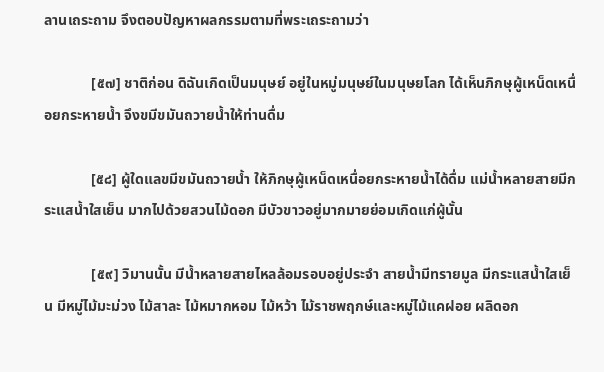ลานเถระถาม จึงตอบปัญหาผลกรรมตามที่พระเถระถามว่า

             [๕๗] ชาติก่อน ดิฉันเกิดเป็นมนุษย์ อยู่ในหมู่มนุษย์ในมนุษยโลก ได้เห็นภิกษุผู้เหน็ดเหนื่อยกระหายน้ำ จึงขมีขมันถวายน้ำให้ท่านดื่ม

             [๕๘] ผู้ใดแลขมีขมันถวายน้ำ ให้ภิกษุผู้เหน็ดเหนื่อยกระหายน้ำได้ดื่ม แม่น้ำหลายสายมีกระแสน้ำใสเย็น มากไปด้วยสวนไม้ดอก มีบัวขาวอยู่มากมายย่อมเกิดแก่ผู้นั้น

             [๕๙] วิมานนั้น มีน้ำหลายสายไหลล้อมรอบอยู่ประจำ สายน้ำมีทรายมูล มีกระแสน้ำใสเย็น มีหมู่ไม้มะม่วง ไม้สาละ ไม้หมากหอม ไม้หว้า ไม้ราชพฤกษ์และหมู่ไม้แคฝอย ผลิดอก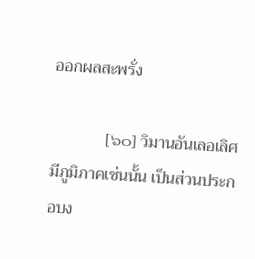ออกผลสะพรั่ง

             [๖๐] วิมานอันเลอเลิศมีภูมิภาคเช่นนั้น เป็นส่วนประกอบง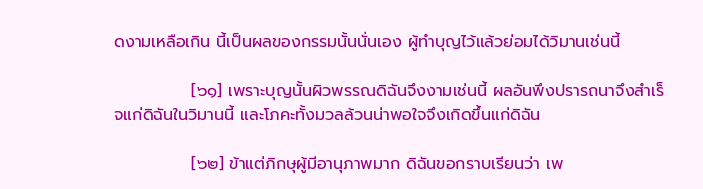ดงามเหลือเกิน นี้เป็นผลของกรรมนั้นนั่นเอง ผู้ทำบุญไว้แล้วย่อมได้วิมานเช่นนี้

             [๖๑] เพราะบุญนั้นผิวพรรณดิฉันจึงงามเช่นนี้ ผลอันพึงปรารถนาจึงสำเร็จแก่ดิฉันในวิมานนี้ และโภคะทั้งมวลล้วนน่าพอใจจึงเกิดขึ้นแก่ดิฉัน

             [๖๒] ข้าแต่ภิกษุผู้มีอานุภาพมาก ดิฉันขอกราบเรียนว่า เพ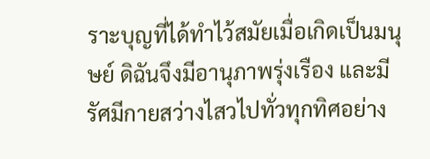ราะบุญที่ได้ทำไว้สมัยเมื่อเกิดเป็นมนุษย์ ดิฉันจึงมีอานุภาพรุ่งเรือง และมีรัศมีกายสว่างไสวไปทั่วทุกทิศอย่าง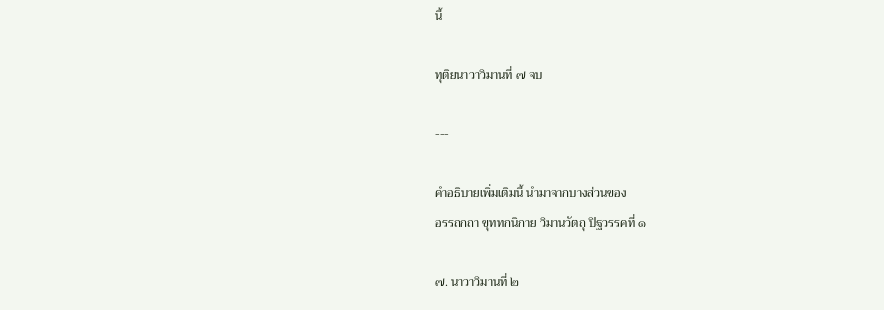นี้

ทุติยนาวาวิมานที่ ๗ จบ

---

คำอธิบายเพิ่มเติมนี้ นำมาจากบางส่วนของ
อรรถกถา ขุททกนิกาย วิมานวัตถุ ปิฐวรรคที่ ๑

๗. นาวาวิมานที่ ๒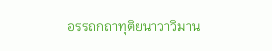อรรถกถาทุติยนาวาวิมาน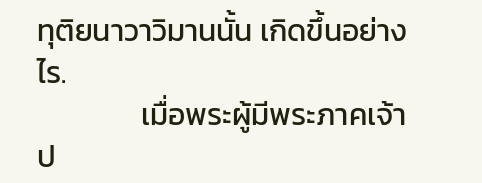ทุติยนาวาวิมานนั้น เกิดขึ้นอย่างไร.
               เมื่อพระผู้มีพระภาคเจ้าป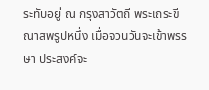ระทับอยู่ ณ กรุงสาวัตถี พระเถระขีณาสพรูปหนึ่ง เมื่อจวนวันจะเข้าพรรษา ประสงค์จะ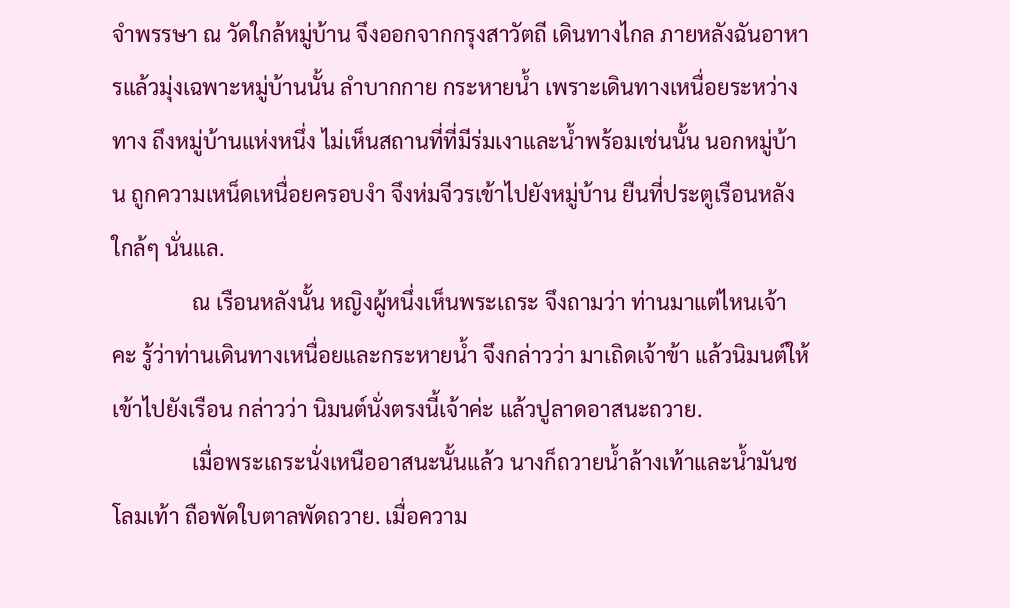จำพรรษา ณ วัดใกล้หมู่บ้าน จึงออกจากกรุงสาวัตถี เดินทางไกล ภายหลังฉันอาหารแล้วมุ่งเฉพาะหมู่บ้านนั้น ลำบากกาย กระหายน้ำ เพราะเดินทางเหนื่อยระหว่างทาง ถึงหมู่บ้านแห่งหนึ่ง ไม่เห็นสถานที่ที่มีร่มเงาและน้ำพร้อมเช่นนั้น นอกหมู่บ้าน ถูกความเหน็ดเหนื่อยครอบงำ จึงห่มจีวรเข้าไปยังหมู่บ้าน ยืนที่ประตูเรือนหลังใกล้ๆ นั่นแล.
               ณ เรือนหลังนั้น หญิงผู้หนึ่งเห็นพระเถระ จึงถามว่า ท่านมาแต่ไหนเจ้าคะ รู้ว่าท่านเดินทางเหนื่อยและกระหายน้ำ จึงกล่าวว่า มาเถิดเจ้าข้า แล้วนิมนต์ให้เข้าไปยังเรือน กล่าวว่า นิมนต์นั่งตรงนี้เจ้าค่ะ แล้วปูลาดอาสนะถวาย.
               เมื่อพระเถระนั่งเหนืออาสนะนั้นแล้ว นางก็ถวายน้ำล้างเท้าและน้ำมันชโลมเท้า ถือพัดใบตาลพัดถวาย. เมื่อความ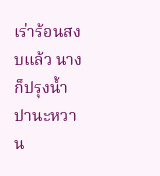เร่าร้อนสงบแล้ว นางก็ปรุงน้ำปานะหวาน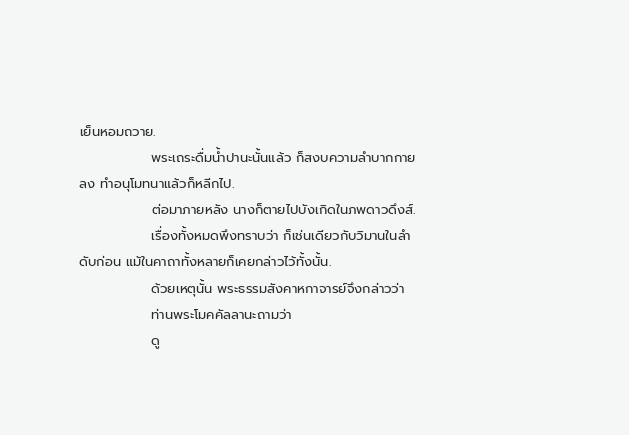เย็นหอมถวาย.
               พระเถระดื่มน้ำปานะนั้นแล้ว ก็สงบความลำบากกายลง ทำอนุโมทนาแล้วก็หลีกไป.
               ต่อมาภายหลัง นางก็ตายไปบังเกิดในภพดาวดึงส์.
               เรื่องทั้งหมดพึงทราบว่า ก็เช่นเดียวกับวิมานในลำดับก่อน แม้ในคาถาทั้งหลายก็เคยกล่าวไว้ทั้งนั้น.
               ด้วยเหตุนั้น พระธรรมสังคาหกาจารย์จึงกล่าวว่า
               ท่านพระโมคคัลลานะถามว่า
               ดู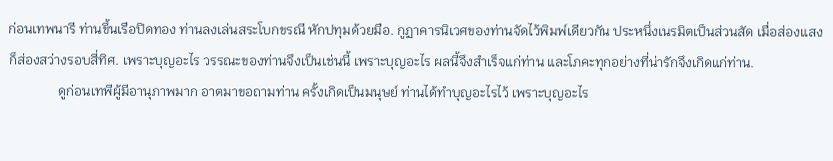ก่อนเทพนารี ท่านขึ้นเรือปิดทอง ท่านลงเล่นสระโบกขรณี หักปทุมด้วยมือ. กูฏาคารนิเวศของท่านจัดไว้พิมพ์เดียวกัน ประหนึ่งเนรมิตเป็นส่วนสัด เมื่อส่องแสงก็ส่องสว่างรอบสี่ทิศ. เพราะบุญอะไร วรรณะของท่านจึงเป็นเช่นนี้ เพราะบุญอะไร ผลนี้จึงสำเร็จแก่ท่าน และโภคะทุกอย่างที่น่ารักจึงเกิดแก่ท่าน.
               ดูก่อนเทพีผู้มีอานุภาพมาก อาตมาขอถามท่าน ครั้งเกิดเป็นมนุษย์ ท่านได้ทำบุญอะไรไว้ เพราะบุญอะไร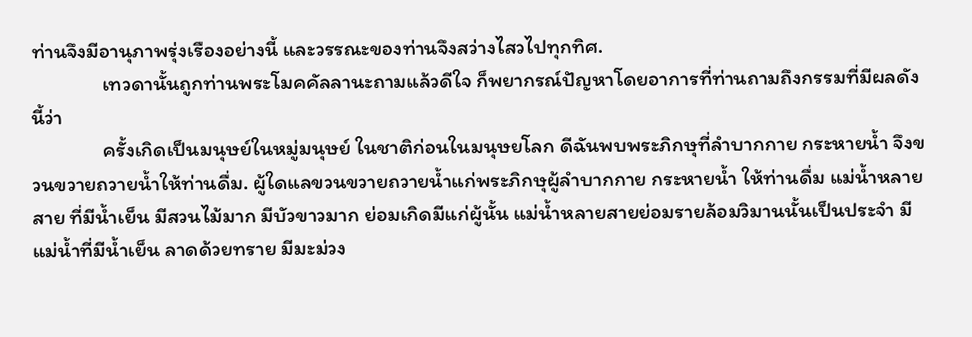ท่านจึงมีอานุภาพรุ่งเรืองอย่างนี้ และวรรณะของท่านจึงสว่างไสวไปทุกทิศ.
               เทวดานั้นถูกท่านพระโมคคัลลานะถามแล้วดีใจ ก็พยากรณ์ปัญหาโดยอาการที่ท่านถามถึงกรรมที่มีผลดังนี้ว่า
               ครั้งเกิดเป็นมนุษย์ในหมู่มนุษย์ ในชาติก่อนในมนุษยโลก ดีฉันพบพระภิกษุที่ลำบากกาย กระหายน้ำ จึงขวนขวายถวายน้ำให้ท่านดื่ม. ผู้ใดแลขวนขวายถวายน้ำแก่พระภิกษุผู้ลำบากกาย กระหายน้ำ ให้ท่านดื่ม แม่น้ำหลายสาย ที่มีน้ำเย็น มีสวนไม้มาก มีบัวขาวมาก ย่อมเกิดมีแก่ผู้นั้น แม่น้ำหลายสายย่อมรายล้อมวิมานนั้นเป็นประจำ มีแม่น้ำที่มีน้ำเย็น ลาดด้วยทราย มีมะม่วง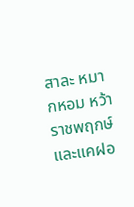สาละ หมากหอม หว้าราชพฤกษ์ และแคฝอ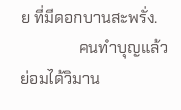ย ที่มีดอกบานสะพรั่ง.
               คนทำบุญแล้ว ย่อมได้วิมาน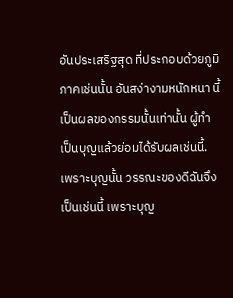อันประเสริฐสุด ที่ประกอบด้วยภูมิภาคเช่นนั้น อันสง่างามหนักหนา นี้เป็นผลของกรรมนั้นเท่านั้น ผู้ทำเป็นบุญแล้วย่อมได้รับผลเช่นนี้. เพราะบุญนั้น วรรณะของดีฉันจึงเป็นเช่นนี้ เพราะบุญ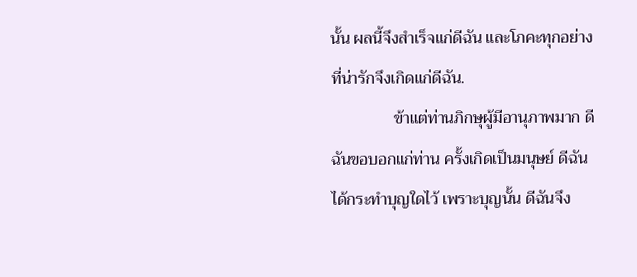นั้น ผลนี้จึงสำเร็จแก่ดีฉัน และโภคะทุกอย่างที่น่ารักจึงเกิดแก่ดีฉัน.
               ข้าแต่ท่านภิกษุผู้มีอานุภาพมาก ดีฉันขอบอกแก่ท่าน ครั้งเกิดเป็นมนุษย์ ดีฉันได้กระทำบุญใดไว้ เพราะบุญนั้น ดีฉันจึง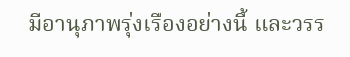มีอานุภาพรุ่งเรืองอย่างนี้ และวรร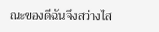ณะของดีฉันจึงสว่างไส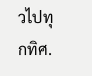วไปทุกทิศ.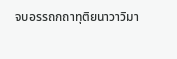จบอรรถกถาทุติยนาวาวิมา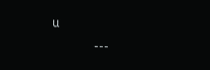น
               ---